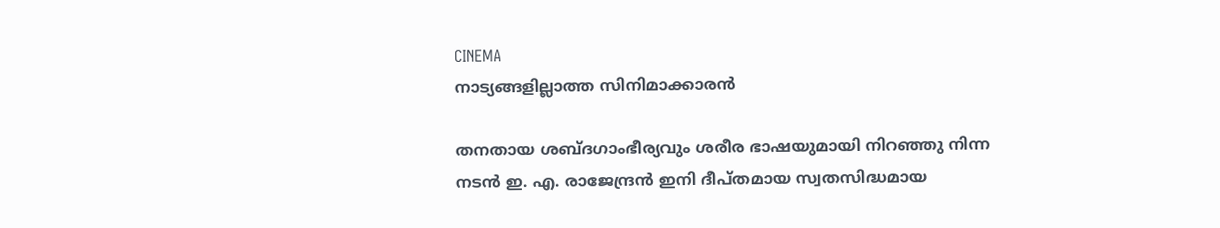CINEMA
നാട്യങ്ങളില്ലാത്ത സിനിമാക്കാരൻ

തനതായ ശബ്ദഗാംഭീര്യവും ശരീര ഭാഷയുമായി നിറഞ്ഞു നിന്ന നടൻ ഇ. എ. രാജേന്ദ്രൻ ഇനി ദീപ്തമായ സ്വതസിദ്ധമായ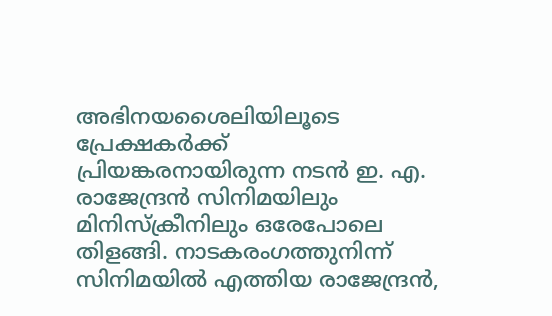അഭിനയശൈലിയിലൂടെ പ്രേക്ഷകർക്ക് പ്രിയങ്കരനായിരുന്ന നടൻ ഇ. എ. രാജേന്ദ്രൻ സിനിമയിലും മിനിസ്ക്രീനിലും ഒരേപോലെ തിളങ്ങി. നാടകരംഗത്തുനിന്ന് സിനിമയിൽ എത്തിയ രാജേന്ദ്രൻ,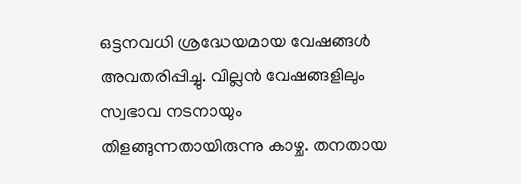ഒട്ടനവധി ശ്രദ്ധേയമായ വേഷങ്ങൾ അവതരിപ്പിച്ചു. വില്ലൻ വേഷങ്ങളിലും സ്വഭാവ നടനായും തിളങ്ങുന്നതായിരുന്നു കാഴ്ച. തനതായ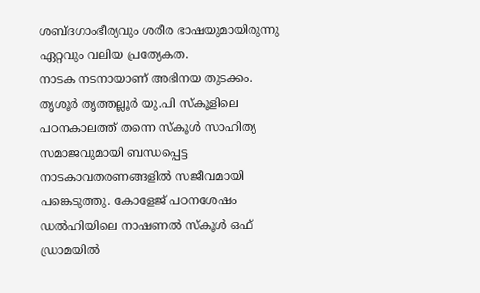ശബ്ദഗാംഭീര്യവും ശരീര ഭാഷയുമായിരുന്നു ഏറ്റവും വലിയ പ്രത്യേകത.
നാടക നടനായാണ് അഭിനയ തുടക്കം. തൃശൂർ തൃത്തല്ലൂർ യു.പി സ്കൂളിലെ പഠനകാലത്ത് തന്നെ സ്കൂൾ സാഹിത്യ സമാജവുമായി ബന്ധപ്പെട്ട നാടകാവതരണങ്ങളിൽ സജീവമായി പങ്കെടുത്തു. കോളേജ് പഠനശേഷം ഡൽഹിയിലെ നാഷണൽ സ്കൂൾ ഒഫ് ഡ്രാമയിൽ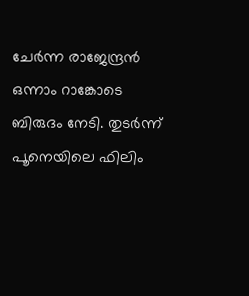ചേർന്ന രാജേന്ദ്രൻ ഒന്നാം റാങ്കോടെ ബിരുദം നേടി. തുടർന്ന് പൂനെയിലെ ഫിലിം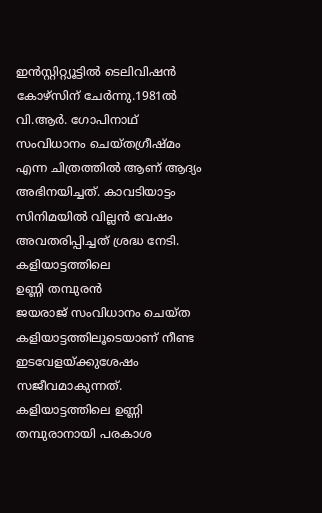ഇൻസ്റ്റിറ്റ്യൂട്ടിൽ ടെലിവിഷൻ കോഴ്സിന് ചേർന്നു.1981ൽ വി.ആർ. ഗോപിനാഥ് സംവിധാനം ചെയ്തഗ്രീഷ്മം എന്ന ചിത്രത്തിൽ ആണ് ആദ്യം അഭിനയിച്ചത്. കാവടിയാട്ടം സിനിമയിൽ വില്ലൻ വേഷം അവതരിപ്പിച്ചത് ശ്രദ്ധ നേടി.
കളിയാട്ടത്തിലെ
ഉണ്ണി തമ്പുരൻ
ജയരാജ് സംവിധാനം ചെയ്ത കളിയാട്ടത്തിലൂടെയാണ് നീണ്ട ഇടവേളയ്ക്കുശേഷം സജീവമാകുന്നത്. കളിയാട്ടത്തിലെ ഉണ്ണി തമ്പുരാനായി പരകാശ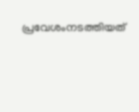പ്രവേശംനടത്തിയത്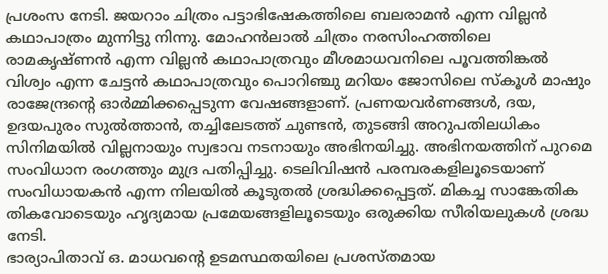പ്രശംസ നേടി. ജയറാം ചിത്രം പട്ടാഭിഷേകത്തിലെ ബലരാമൻ എന്ന വില്ലൻ കഥാപാത്രം മുന്നിട്ടു നിന്നു. മോഹൻലാൽ ചിത്രം നരസിംഹത്തിലെ രാമകൃഷ്ണൻ എന്ന വില്ലൻ കഥാപാത്രവും മീശമാധവനിലെ പൂവത്തിങ്കൽ വിശ്വം എന്ന ചേട്ടൻ കഥാപാത്രവും പൊറിഞ്ചു മറിയം ജോസിലെ സ്കൂൾ മാഷും രാജേന്ദ്രന്റെ ഓർമ്മിക്കപ്പെടുന്ന വേഷങ്ങളാണ്. പ്രണയവർണങ്ങൾ, ദയ, ഉദയപുരം സുൽത്താൻ, തച്ചിലേടത്ത് ചുണ്ടൻ, തുടങ്ങി അറുപതിലധികം സിനിമയിൽ വില്ലനായും സ്വഭാവ നടനായും അഭിനയിച്ചു. അഭിനയത്തിന് പുറമെ സംവിധാന രംഗത്തും മുദ്ര പതിപ്പിച്ചു. ടെലിവിഷൻ പരമ്പരകളിലൂടെയാണ് സംവിധായകൻ എന്ന നിലയിൽ കൂടുതൽ ശ്രദ്ധിക്കപ്പെട്ടത്. മികച്ച സാങ്കേതിക തികവോടെയും ഹൃദ്യമായ പ്രമേയങ്ങളിലൂടെയും ഒരുക്കിയ സീരിയലുകൾ ശ്രദ്ധ നേടി.
ഭാര്യാപിതാവ് ഒ. മാധവന്റെ ഉടമസ്ഥതയിലെ പ്രശസ്തമായ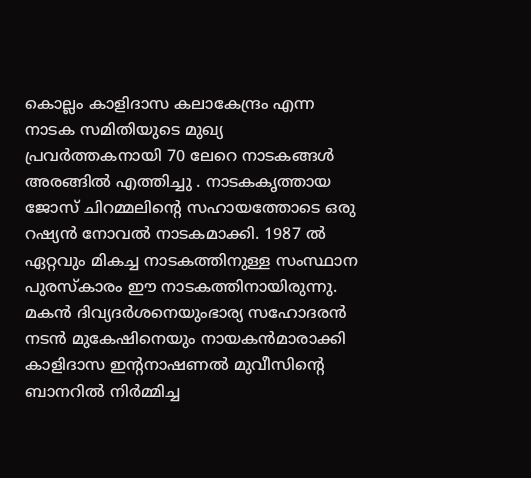കൊല്ലം കാളിദാസ കലാകേന്ദ്രം എന്ന നാടക സമിതിയുടെ മുഖ്യ പ്രവർത്തകനായി 70 ലേറെ നാടകങ്ങൾ അരങ്ങിൽ എത്തിച്ചു . നാടകകൃത്തായ ജോസ് ചിറമ്മലിന്റെ സഹായത്തോടെ ഒരു റഷ്യൻ നോവൽ നാടകമാക്കി. 1987 ൽ ഏറ്റവും മികച്ച നാടകത്തിനുള്ള സംസ്ഥാന പുരസ്കാരം ഈ നാടകത്തിനായിരുന്നു.
മകൻ ദിവ്യദർശനെയുംഭാര്യ സഹോദരൻ നടൻ മുകേഷിനെയും നായകൻമാരാക്കി കാളിദാസ ഇന്റനാഷണൽ മുവീസിന്റെ ബാനറിൽ നിർമ്മിച്ച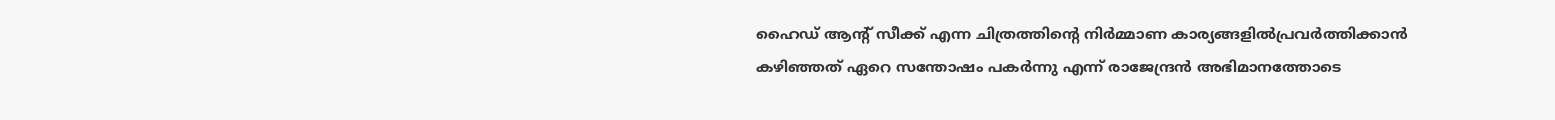ഹൈഡ് ആന്റ് സീക്ക് എന്ന ചിത്രത്തിന്റെ നിർമ്മാണ കാര്യങ്ങളിൽപ്രവർത്തിക്കാൻ കഴിഞ്ഞത് ഏറെ സന്തോഷം പകർന്നു എന്ന് രാജേന്ദ്രൻ അഭിമാനത്തോടെ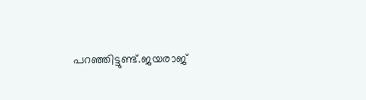പറഞ്ഞിട്ടുണ്ട്.ജയരാജ്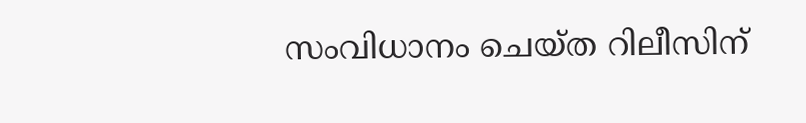സംവിധാനം ചെയ്ത റിലീസിന്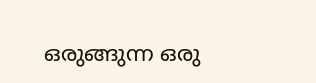ഒരുങ്ങുന്ന ഒരു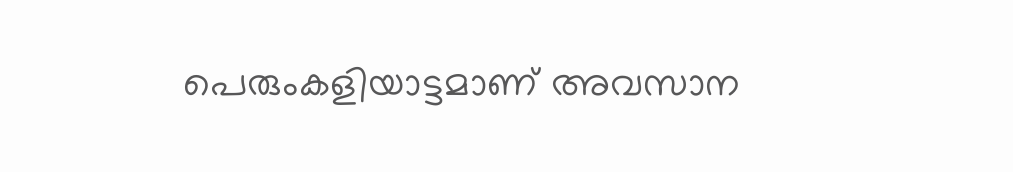പെരുംകളിയാട്ടമാണ് അവസാന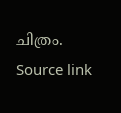ചിത്രം.
Source link